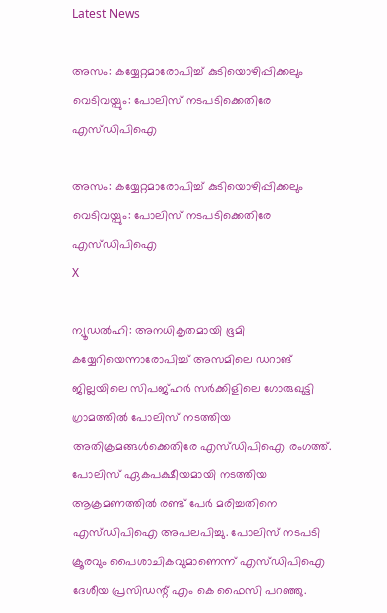Latest News

അസം: കയ്യേറ്റമാരോപിച്ച് കുടിയൊഴിപ്പിക്കലും വെടിവയ്പും: പോലിസ് നടപടിക്കെതിരേ എസ്ഡിപിഐ

അസം: കയ്യേറ്റമാരോപിച്ച് കുടിയൊഴിപ്പിക്കലും വെടിവയ്പും: പോലിസ് നടപടിക്കെതിരേ എസ്ഡിപിഐ
X

ന്യൂഡല്‍ഹി: അനധികൃതമായി ഭൂമി കയ്യേറിയെന്നാരോപിച്ച് അസമിലെ ഡറാങ് ജില്ലയിലെ സിപജ്ഹര്‍ സര്‍ക്കിളിലെ ഗോരുഖുട്ടി ഗ്രാമത്തില്‍ പോലിസ് നടത്തിയ അതിക്രമങ്ങള്‍ക്കെതിരേ എസ്ഡിപിഐ രംഗത്ത്. പോലിസ് ഏകപക്ഷീയമായി നടത്തിയ ആക്രമണത്തില്‍ രണ്ട് പേര്‍ മരിച്ചതിനെ എസ്ഡിപിഐ അപലപിച്ചു. പോലിസ് നടപടി ക്രൂരവും പൈശാചികവുമാണെന്ന് എസ്ഡിപിഐ ദേശീയ പ്രസിഡന്റ് എം കെ ഫൈസി പറഞ്ഞു.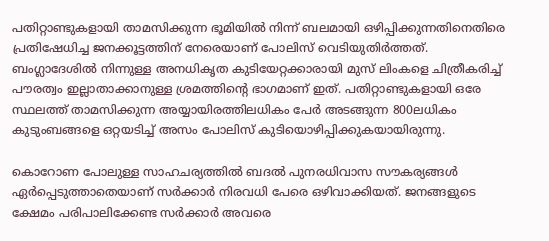പതിറ്റാണ്ടുകളായി താമസിക്കുന്ന ഭൂമിയില്‍ നിന്ന് ബലമായി ഒഴിപ്പിക്കുന്നതിനെതിരെ പ്രതിഷേധിച്ച ജനക്കൂട്ടത്തിന് നേരെയാണ് പോലിസ് വെടിയുതിര്‍ത്തത്. ബംഗ്ലാദേശില്‍ നിന്നുള്ള അനധികൃത കുടിയേറ്റക്കാരായി മുസ് ലിംകളെ ചിത്രീകരിച്ച് പൗരത്വം ഇല്ലാതാക്കാനുള്ള ശ്രമത്തിന്റെ ഭാഗമാണ് ഇത്. പതിറ്റാണ്ടുകളായി ഒരേ സ്ഥലത്ത് താമസിക്കുന്ന അയ്യായിരത്തിലധികം പേര്‍ അടങ്ങുന്ന 800ലധികം കുടുംബങ്ങളെ ഒറ്റയടിച്ച് അസം പോലിസ് കുടിയൊഴിപ്പിക്കുകയായിരുന്നു.

കൊറോണ പോലുള്ള സാഹചര്യത്തില്‍ ബദല്‍ പുനരധിവാസ സൗകര്യങ്ങള്‍ ഏര്‍പ്പെടുത്താതെയാണ് സര്‍ക്കാര്‍ നിരവധി പേരെ ഒഴിവാക്കിയത്. ജനങ്ങളുടെ ക്ഷേമം പരിപാലിക്കേണ്ട സര്‍ക്കാര്‍ അവരെ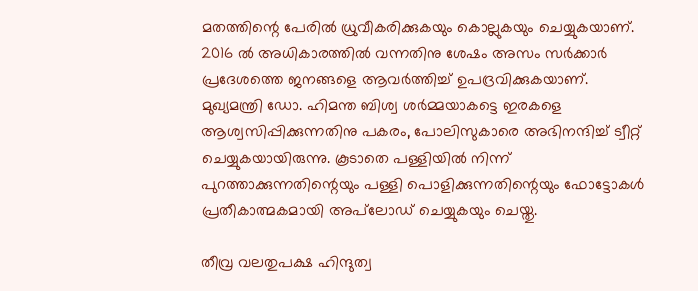മതത്തിന്റെ പേരില്‍ ധ്രുവീകരിക്കുകയും കൊല്ലുകയും ചെയ്യുകയാണ്. 2016 ല്‍ അധികാരത്തില്‍ വന്നതിനു ശേഷം അസം സര്‍ക്കാര്‍ പ്രദേശത്തെ ജനങ്ങളെ ആവര്‍ത്തിച്ച് ഉപദ്രവിക്കുകയാണ്. മുഖ്യമന്ത്രി ഡോ. ഹിമന്ത ബിശ്വ ശര്‍മ്മയാകട്ടെ ഇരകളെ ആശ്വസിപ്പിക്കുന്നതിനു പകരം, പോലിസുകാരെ അഭിനന്ദിച്ച് ട്വീറ്റ് ചെയ്യുകയായിരുന്നു. കൂടാതെ പള്ളിയില്‍ നിന്ന് പുറത്താക്കുന്നതിന്റെയും പള്ളി പൊളിക്കുന്നതിന്റെയും ഫോട്ടോകള്‍ പ്രതീകാത്മകമായി അപ്‌ലോഡ് ചെയ്യുകയും ചെയ്തു.

തീവ്ര വലതുപക്ഷ ഹിന്ദുത്വ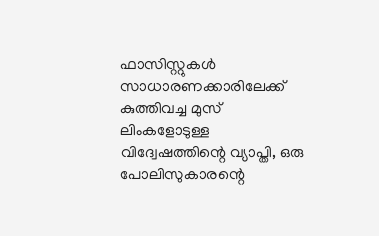ഫാസിസ്റ്റുകള്‍ സാധാരണക്കാരിലേക്ക് കുത്തിവച്ച മുസ് ലിംകളോടുള്ള വിദ്വേഷത്തിന്റെ വ്യാപ്തി, ഒരു പോലിസുകാരന്റെ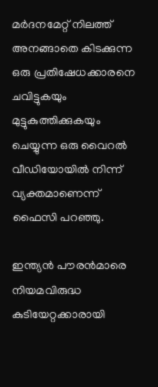മര്‍ദനമേറ്റ് നിലത്ത് അനങ്ങാതെ കിടക്കുന്ന ഒരു പ്രതിഷേധക്കാരനെ ചവിട്ടുകയും മുട്ടുകുത്തിക്കുകയും ചെയ്യുന്ന ഒരു വൈറല്‍ വീഡിയോയില്‍ നിന്ന് വ്യക്തമാണെന്ന് ഫൈസി പറഞ്ഞു.

ഇന്ത്യന്‍ പൗരന്‍മാരെ നിയമവിരുദ്ധ കുടിയേറ്റക്കാരായി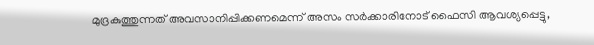മുദ്രകുത്തുന്നത് അവസാനിപ്പിക്കണമെന്ന് അസം സര്‍ക്കാരിനോട് ഫൈസി ആവശ്യപ്പെട്ടു,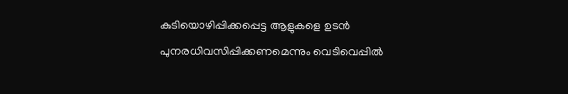കുടിയൊഴിപ്പിക്കപ്പെട്ട ആളുകളെ ഉടന്‍ പുനരധിവസിപ്പിക്കണമെന്നും വെടിവെപ്പില്‍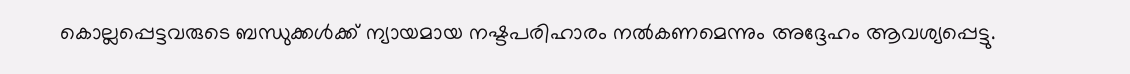കൊല്ലപ്പെട്ടവരുടെ ബന്ധുക്കള്‍ക്ക് ന്യായമായ നഷ്ടപരിഹാരം നല്‍കണമെന്നും അദ്ദേഹം ആവശ്യപ്പെട്ടു.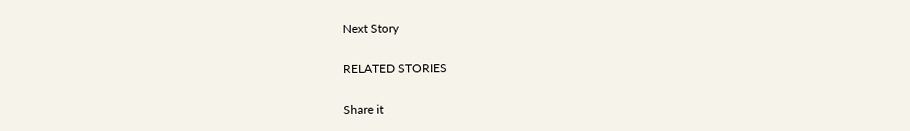Next Story

RELATED STORIES

Share it